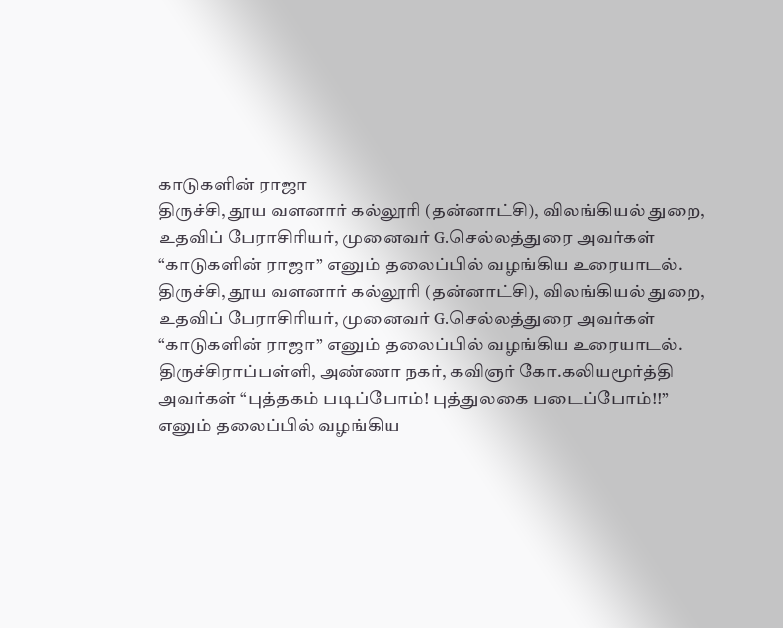காடுகளின் ராஜா
திருச்சி, தூய வளனார் கல்லூரி (தன்னாட்சி), விலங்கியல் துறை, உதவிப் பேராசிரியர், முனைவர் G.செல்லத்துரை அவர்கள் “காடுகளின் ராஜா” எனும் தலைப்பில் வழங்கிய உரையாடல்.
திருச்சி, தூய வளனார் கல்லூரி (தன்னாட்சி), விலங்கியல் துறை, உதவிப் பேராசிரியர், முனைவர் G.செல்லத்துரை அவர்கள் “காடுகளின் ராஜா” எனும் தலைப்பில் வழங்கிய உரையாடல்.
திருச்சிராப்பள்ளி, அண்ணா நகர், கவிஞர் கோ.கலியமூர்த்தி அவர்கள் “புத்தகம் படிப்போம்! புத்துலகை படைப்போம்!!” எனும் தலைப்பில் வழங்கிய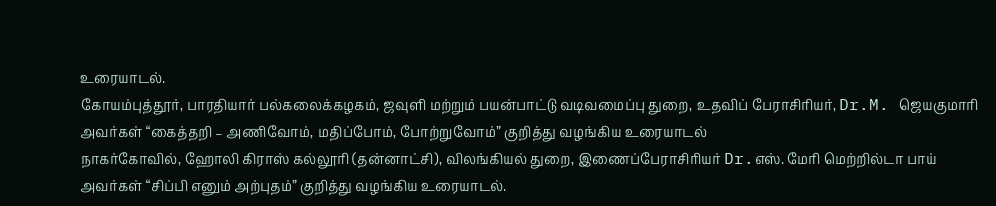உரையாடல்.
கோயம்புத்தூர், பாரதியார் பல்கலைக்கழகம், ஜவுளி மற்றும் பயன்பாட்டு வடிவமைப்பு துறை, உதவிப் பேராசிரியர், Dr.M. ஜெயகுமாரி அவர்கள் “கைத்தறி – அணிவோம், மதிப்போம், போற்றுவோம்” குறித்து வழங்கிய உரையாடல்
நாகர்கோவில், ஹோலி கிராஸ் கல்லூரி (தன்னாட்சி), விலங்கியல் துறை, இணைப்பேராசிரியர் Dr.எஸ். மேரி மெற்றில்டா பாய் அவர்கள் “சிப்பி எனும் அற்புதம்” குறித்து வழங்கிய உரையாடல்.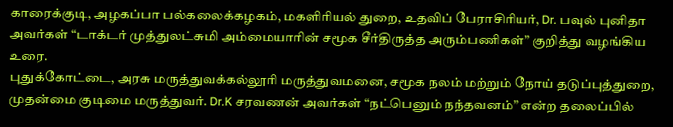காரைக்குடி, அழகப்பா பல்கலைக்கழகம், மகளிரியல் துறை, உதவிப் பேராசிரியர், Dr. பவுல் புனிதா அவர்கள் “டாக்டர் முத்துலட்சுமி அம்மையாரின் சமூக சீர்திருத்த அரும்பணிகள்” குறித்து வழங்கிய உரை.
புதுக்கோட்டை, அரசு மருத்துவக்கல்லூரி மருத்துவமனை, சமூக நலம் மற்றும் நோய் தடுப்புத்துறை, முதன்மை குடிமை மருத்துவர். Dr.K சரவணன் அவர்கள் “நட்பெனும் நந்தவனம்” என்ற தலைப்பில்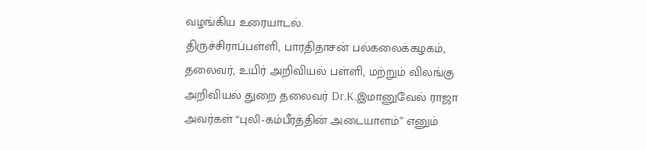வழங்கிய உரையாடல்.
திருச்சிராப்பள்ளி, பாரதிதாசன் பல்கலைக்கழகம், தலைவர், உயிர் அறிவியல் பள்ளி, மற்றும் விலங்கு அறிவியல் துறை தலைவர் Dr.K.இமானுவேல் ராஜா அவர்கள் “புலி-கம்பீரத்தின் அடையாளம்” எனும்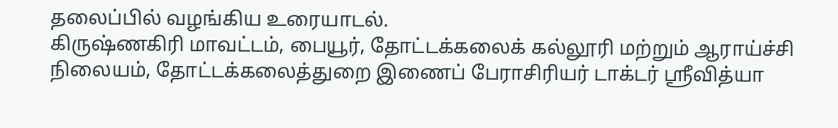தலைப்பில் வழங்கிய உரையாடல்.
கிருஷ்ணகிரி மாவட்டம், பையூர், தோட்டக்கலைக் கல்லூரி மற்றும் ஆராய்ச்சி நிலையம், தோட்டக்கலைத்துறை இணைப் பேராசிரியர் டாக்டர் ஸ்ரீவித்யா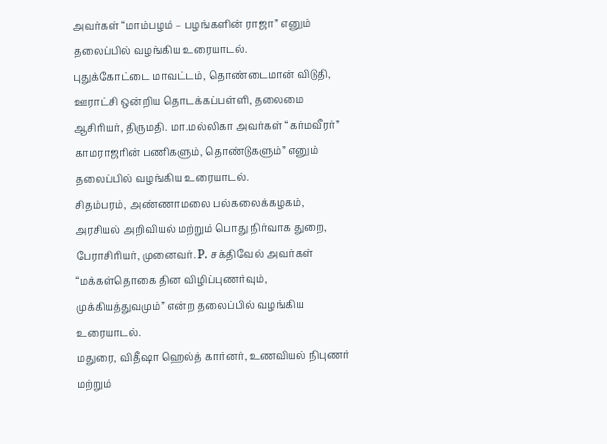அவர்கள் “மாம்பழம் – பழங்களின் ராஜா” எனும் தலைப்பில் வழங்கிய உரையாடல்.
புதுக்கோட்டை மாவட்டம், தொண்டைமான் விடுதி, ஊராட்சி ஒன்றிய தொடக்கப்பள்ளி, தலைமை ஆசிரியர், திருமதி. மா.மல்லிகா அவர்கள் “கர்மவீரர்” காமராஜரின் பணிகளும், தொண்டுகளும்” எனும் தலைப்பில் வழங்கிய உரையாடல்.
சிதம்பரம், அண்ணாமலை பல்கலைக்கழகம், அரசியல் அறிவியல் மற்றும் பொது நிர்வாக துறை, பேராசிரியர், முனைவர். P. சக்திவேல் அவர்கள் “மக்கள்தொகை தின விழிப்புணர்வும், முக்கியத்துவமும்” என்ற தலைப்பில் வழங்கிய உரையாடல்.
மதுரை, விதீஷா ஹெல்த் கார்னர், உணவியல் நிபுணர் மற்றும்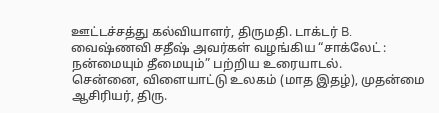ஊட்டச்சத்து கல்வியாளர், திருமதி. டாக்டர் B. வைஷ்ணவி சதீஷ் அவர்கள் வழங்கிய “சாக்லேட் : நன்மையும் தீமையும்” பற்றிய உரையாடல்.
சென்னை, விளையாட்டு உலகம் (மாத இதழ்), முதன்மை ஆசிரியர், திரு.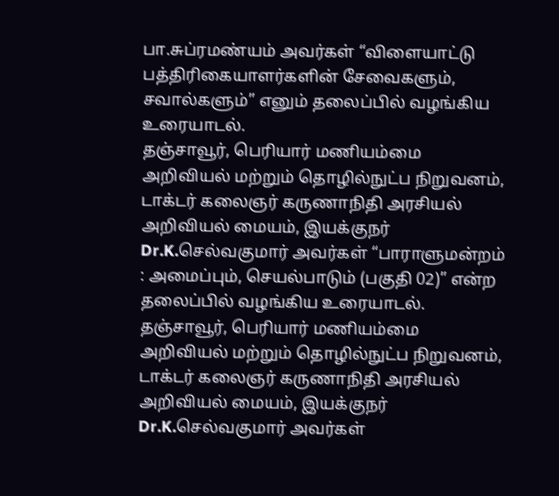பா.சுப்ரமண்யம் அவர்கள் “விளையாட்டு பத்திரிகையாளர்களின் சேவைகளும், சவால்களும்” எனும் தலைப்பில் வழங்கிய உரையாடல்.
தஞ்சாவூர், பெரியார் மணியம்மை அறிவியல் மற்றும் தொழில்நுட்ப நிறுவனம், டாக்டர் கலைஞர் கருணாநிதி அரசியல் அறிவியல் மையம், இயக்குநர் Dr.K.செல்வகுமார் அவர்கள் “பாராளுமன்றம் : அமைப்பும், செயல்பாடும் (பகுதி 02)” என்ற தலைப்பில் வழங்கிய உரையாடல்.
தஞ்சாவூர், பெரியார் மணியம்மை அறிவியல் மற்றும் தொழில்நுட்ப நிறுவனம், டாக்டர் கலைஞர் கருணாநிதி அரசியல் அறிவியல் மையம், இயக்குநர் Dr.K.செல்வகுமார் அவர்கள்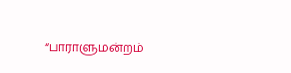“பாராளுமன்றம்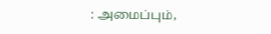: அமைப்பும்,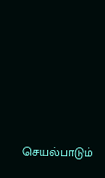செயல்பாடும்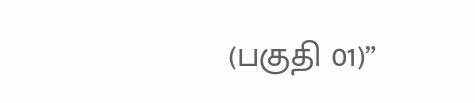(பகுதி 01)”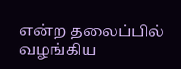என்ற தலைப்பில் வழங்கிய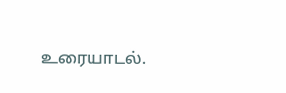உரையாடல்.